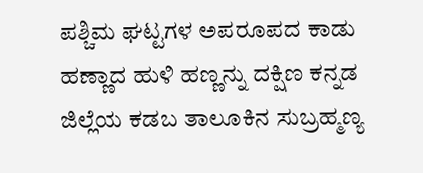ಪಶ್ಚಿಮ ಘಟ್ಟಗಳ ಅಪರೂಪದ ಕಾಡು ಹಣ್ಣಾದ ಹುಳಿ ಹಣ್ಣನ್ನು ದಕ್ಷಿಣ ಕನ್ನಡ ಜಿಲ್ಲೆಯ ಕಡಬ ತಾಲೂಕಿನ ಸುಬ್ರಹ್ಮಣ್ಯ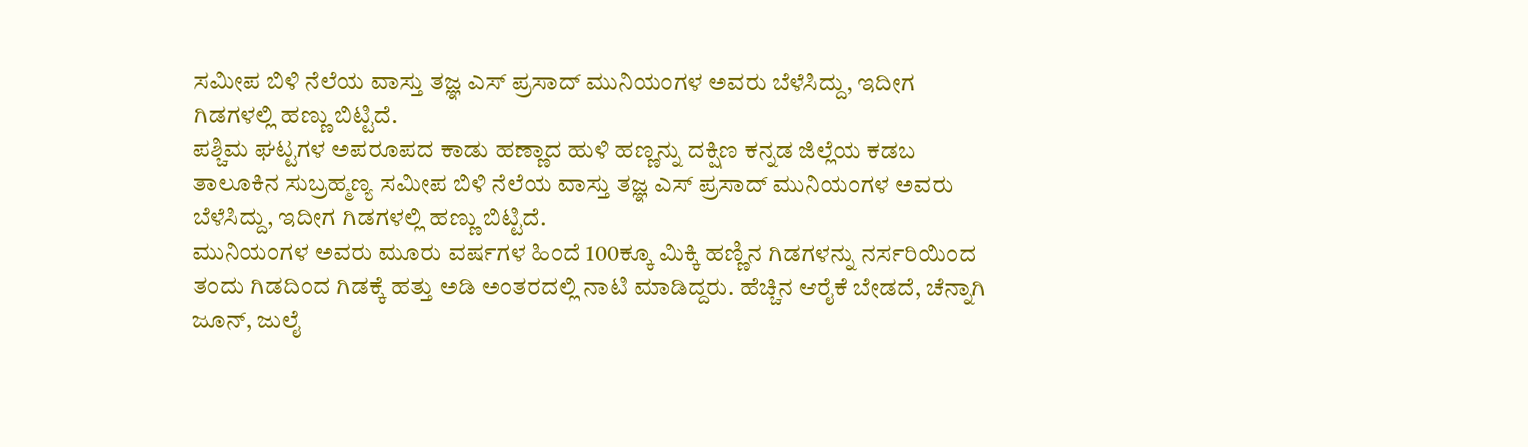ಸಮೀಪ ಬಿಳಿ ನೆಲೆಯ ವಾಸ್ತು ತಜ್ಞ ಎಸ್ ಪ್ರಸಾದ್ ಮುನಿಯಂಗಳ ಅವರು ಬೆಳೆಸಿದ್ದು, ಇದೀಗ ಗಿಡಗಳಲ್ಲಿ ಹಣ್ಣು ಬಿಟ್ಟಿದೆ.
ಪಶ್ಚಿಮ ಘಟ್ಟಗಳ ಅಪರೂಪದ ಕಾಡು ಹಣ್ಣಾದ ಹುಳಿ ಹಣ್ಣನ್ನು ದಕ್ಷಿಣ ಕನ್ನಡ ಜಿಲ್ಲೆಯ ಕಡಬ ತಾಲೂಕಿನ ಸುಬ್ರಹ್ಮಣ್ಯ ಸಮೀಪ ಬಿಳಿ ನೆಲೆಯ ವಾಸ್ತು ತಜ್ಞ ಎಸ್ ಪ್ರಸಾದ್ ಮುನಿಯಂಗಳ ಅವರು ಬೆಳೆಸಿದ್ದು, ಇದೀಗ ಗಿಡಗಳಲ್ಲಿ ಹಣ್ಣು ಬಿಟ್ಟಿದೆ.
ಮುನಿಯಂಗಳ ಅವರು ಮೂರು ವರ್ಷಗಳ ಹಿಂದೆ 100ಕ್ಕೂ ಮಿಕ್ಕಿ ಹಣ್ಣಿನ ಗಿಡಗಳನ್ನು ನರ್ಸರಿಯಿಂದ ತಂದು ಗಿಡದಿಂದ ಗಿಡಕ್ಕೆ ಹತ್ತು ಅಡಿ ಅಂತರದಲ್ಲಿ ನಾಟಿ ಮಾಡಿದ್ದರು. ಹೆಚ್ಚಿನ ಆರೈಕೆ ಬೇಡದೆ, ಚೆನ್ನಾಗಿ ಜೂನ್, ಜುಲೈ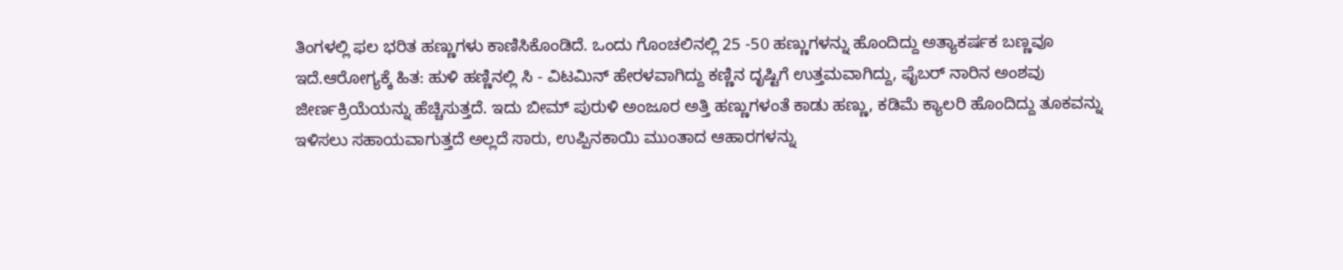ತಿಂಗಳಲ್ಲಿ ಫಲ ಭರಿತ ಹಣ್ಣುಗಳು ಕಾಣಿಸಿಕೊಂಡಿದೆ. ಒಂದು ಗೊಂಚಲಿನಲ್ಲಿ 25 -50 ಹಣ್ಣುಗಳನ್ನು ಹೊಂದಿದ್ದು ಅತ್ಯಾಕರ್ಷಕ ಬಣ್ಣವೂ ಇದೆ.ಆರೋಗ್ಯಕ್ಕೆ ಹಿತ: ಹುಳಿ ಹಣ್ಣಿನಲ್ಲಿ ಸಿ - ವಿಟಮಿನ್ ಹೇರಳವಾಗಿದ್ದು ಕಣ್ಣಿನ ದೃಷ್ಟಿಗೆ ಉತ್ತಮವಾಗಿದ್ದು, ಫೈಬರ್ ನಾರಿನ ಅಂಶವು ಜೀರ್ಣಕ್ರಿಯೆಯನ್ನು ಹೆಚ್ಚಿಸುತ್ತದೆ. ಇದು ಬೀಮ್ ಪುರುಳಿ ಅಂಜೂರ ಅತ್ತಿ ಹಣ್ಣುಗಳಂತೆ ಕಾಡು ಹಣ್ಣು, ಕಡಿಮೆ ಕ್ಯಾಲರಿ ಹೊಂದಿದ್ದು ತೂಕವನ್ನು ಇಳಿಸಲು ಸಹಾಯವಾಗುತ್ತದೆ ಅಲ್ಲದೆ ಸಾರು, ಉಪ್ಪಿನಕಾಯಿ ಮುಂತಾದ ಆಹಾರಗಳನ್ನು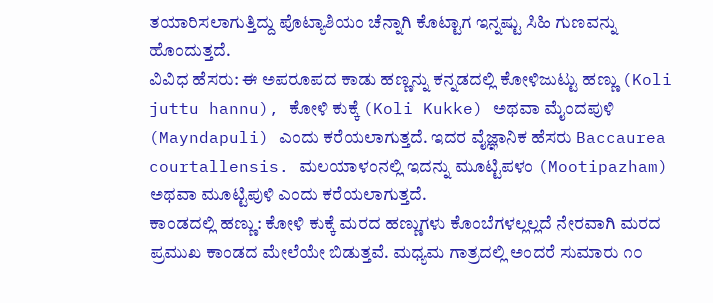ತಯಾರಿಸಲಾಗುತ್ತಿದ್ದು ಪೊಟ್ಯಾಶಿಯಂ ಚೆನ್ನಾಗಿ ಕೊಟ್ಟಾಗ ಇನ್ನಷ್ಟು ಸಿಹಿ ಗುಣವನ್ನು ಹೊಂದುತ್ತದೆ.
ವಿವಿಧ ಹೆಸರು: ಈ ಅಪರೂಪದ ಕಾಡು ಹಣ್ಣನ್ನು ಕನ್ನಡದಲ್ಲಿ ಕೋಳಿಜುಟ್ಟು ಹಣ್ಣು (Koli juttu hannu), ಕೋಳಿ ಕುಕ್ಕೆ (Koli Kukke) ಅಥವಾ ಮೈಂದಪುಳಿ (Mayndapuli) ಎಂದು ಕರೆಯಲಾಗುತ್ತದೆ. ಇದರ ವೈಜ್ಞಾನಿಕ ಹೆಸರು Baccaurea courtallensis. ಮಲಯಾಳಂನಲ್ಲಿ ಇದನ್ನು ಮೂಟ್ಟಿಪಳಂ (Mootipazham) ಅಥವಾ ಮೂಟ್ಟಿಪುಳಿ ಎಂದು ಕರೆಯಲಾಗುತ್ತದೆ.
ಕಾಂಡದಲ್ಲಿ ಹಣ್ಣು: ಕೋಳಿ ಕುಕ್ಕೆ ಮರದ ಹಣ್ಣುಗಳು ಕೊಂಬೆಗಳಲ್ಲಲ್ಲದೆ ನೇರವಾಗಿ ಮರದ ಪ್ರಮುಖ ಕಾಂಡದ ಮೇಲೆಯೇ ಬಿಡುತ್ತವೆ. ಮಧ್ಯಮ ಗಾತ್ರದಲ್ಲಿ ಅಂದರೆ ಸುಮಾರು ೧೦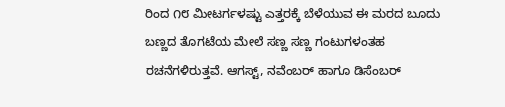ರಿಂದ ೧೮ ಮೀಟರ್ಗಳಷ್ಟು ಎತ್ತರಕ್ಕೆ ಬೆಳೆಯುವ ಈ ಮರದ ಬೂದು ಬಣ್ಣದ ತೊಗಟೆಯ ಮೇಲೆ ಸಣ್ಣ ಸಣ್ಣ ಗಂಟುಗಳಂತಹ ರಚನೆಗಳಿರುತ್ತವೆ. ಆಗಸ್ಟ್, ನವೆಂಬರ್ ಹಾಗೂ ಡಿಸೆಂಬರ್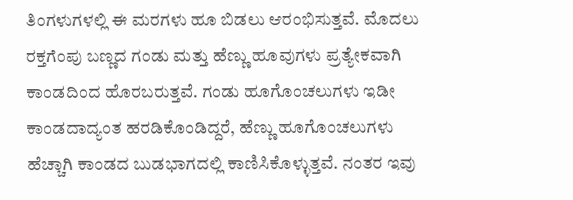ತಿಂಗಳುಗಳಲ್ಲಿ ಈ ಮರಗಳು ಹೂ ಬಿಡಲು ಆರಂಭಿಸುತ್ತವೆ. ಮೊದಲು ರಕ್ತಗೆಂಪು ಬಣ್ಣದ ಗಂಡು ಮತ್ತು ಹೆಣ್ಣು ಹೂವುಗಳು ಪ್ರತ್ಯೇಕವಾಗಿ ಕಾಂಡದಿಂದ ಹೊರಬರುತ್ತವೆ. ಗಂಡು ಹೂಗೊಂಚಲುಗಳು ಇಡೀ ಕಾಂಡದಾದ್ಯಂತ ಹರಡಿಕೊಂಡಿದ್ದರೆ, ಹೆಣ್ಣು ಹೂಗೊಂಚಲುಗಳು ಹೆಚ್ಚಾಗಿ ಕಾಂಡದ ಬುಡಭಾಗದಲ್ಲಿ ಕಾಣಿಸಿಕೊಳ್ಳುತ್ತವೆ. ನಂತರ ಇವು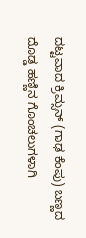ದಟ್ಟವಾದ ಕ್ರಿಮ್ಸನ್ (ಗಾಢ ಕೆಂಪು) ಬಣ್ಣದ ದೊಡ್ಡ ಹಣ್ಣಿನ ಗೊಂಚಲುಗಳಾಗಿ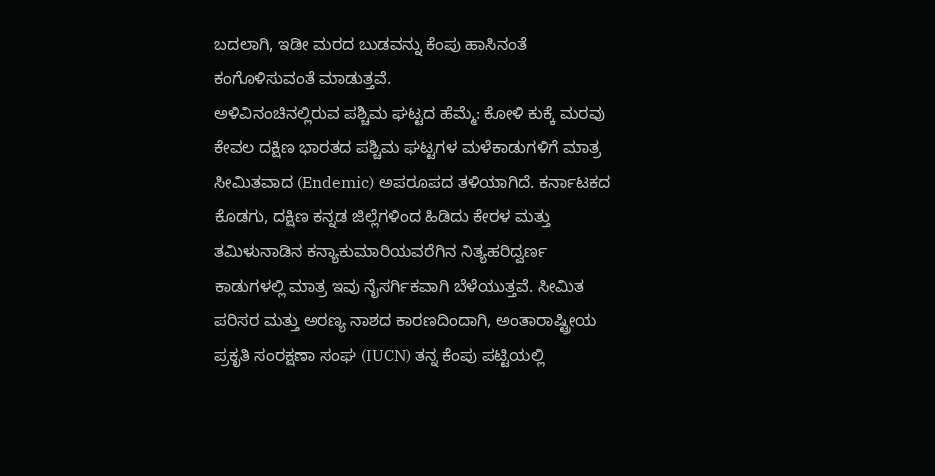ಬದಲಾಗಿ, ಇಡೀ ಮರದ ಬುಡವನ್ನು ಕೆಂಪು ಹಾಸಿನಂತೆ ಕಂಗೊಳಿಸುವಂತೆ ಮಾಡುತ್ತವೆ.
ಅಳಿವಿನಂಚಿನಲ್ಲಿರುವ ಪಶ್ಚಿಮ ಘಟ್ಟದ ಹೆಮ್ಮೆ: ಕೋಳಿ ಕುಕ್ಕೆ ಮರವು ಕೇವಲ ದಕ್ಷಿಣ ಭಾರತದ ಪಶ್ಚಿಮ ಘಟ್ಟಗಳ ಮಳೆಕಾಡುಗಳಿಗೆ ಮಾತ್ರ ಸೀಮಿತವಾದ (Endemic) ಅಪರೂಪದ ತಳಿಯಾಗಿದೆ. ಕರ್ನಾಟಕದ ಕೊಡಗು, ದಕ್ಷಿಣ ಕನ್ನಡ ಜಿಲ್ಲೆಗಳಿಂದ ಹಿಡಿದು ಕೇರಳ ಮತ್ತು ತಮಿಳುನಾಡಿನ ಕನ್ಯಾಕುಮಾರಿಯವರೆಗಿನ ನಿತ್ಯಹರಿದ್ವರ್ಣ ಕಾಡುಗಳಲ್ಲಿ ಮಾತ್ರ ಇವು ನೈಸರ್ಗಿಕವಾಗಿ ಬೆಳೆಯುತ್ತವೆ. ಸೀಮಿತ ಪರಿಸರ ಮತ್ತು ಅರಣ್ಯ ನಾಶದ ಕಾರಣದಿಂದಾಗಿ, ಅಂತಾರಾಷ್ಟ್ರೀಯ ಪ್ರಕೃತಿ ಸಂರಕ್ಷಣಾ ಸಂಘ (IUCN) ತನ್ನ ಕೆಂಪು ಪಟ್ಟಿಯಲ್ಲಿ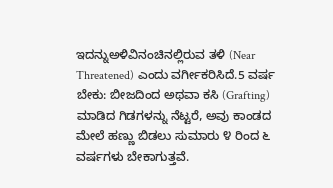ಇದನ್ನುಅಳಿವಿನಂಚಿನಲ್ಲಿರುವ ತಳಿ (Near Threatened) ಎಂದು ವರ್ಗೀಕರಿಸಿದೆ.5 ವರ್ಷ ಬೇಕು: ಬೀಜದಿಂದ ಅಥವಾ ಕಸಿ (Grafting) ಮಾಡಿದ ಗಿಡಗಳನ್ನು ನೆಟ್ಟರೆ, ಅವು ಕಾಂಡದ ಮೇಲೆ ಹಣ್ಣು ಬಿಡಲು ಸುಮಾರು ೪ ರಿಂದ ೬ ವರ್ಷಗಳು ಬೇಕಾಗುತ್ತವೆ.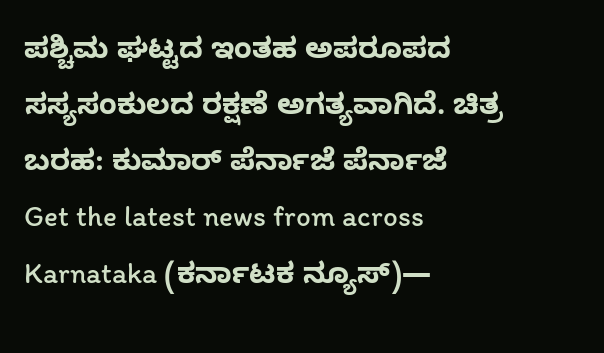ಪಶ್ಚಿಮ ಘಟ್ಟದ ಇಂತಹ ಅಪರೂಪದ ಸಸ್ಯಸಂಕುಲದ ರಕ್ಷಣೆ ಅಗತ್ಯವಾಗಿದೆ. ಚಿತ್ರ ಬರಹ: ಕುಮಾರ್ ಪೆರ್ನಾಜೆ ಪೆರ್ನಾಜೆ
Get the latest news from across Karnataka (ಕರ್ನಾಟಕ ನ್ಯೂಸ್)—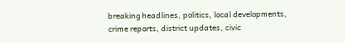breaking headlines, politics, local developments, crime reports, district updates, civic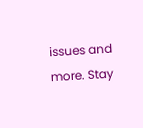issues and more. Stay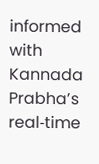informed with Kannada Prabha’s real‑time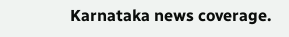Karnataka news coverage.